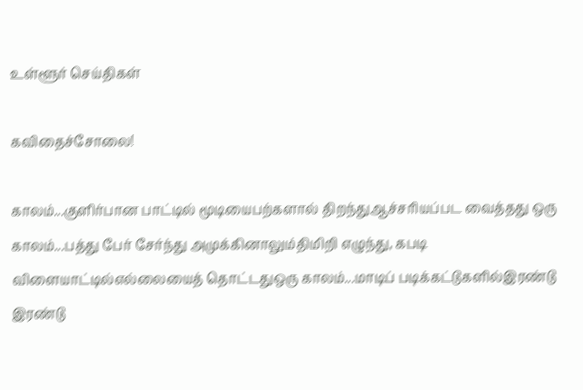உள்ளூர் செய்திகள்

கவிதைச்சோலை!

காலம்...குளிர்பான பாட்டில் மூடியைபற்களால் திறந்துஆச்சரியப்பட வைத்தது ஒரு காலம்...பத்து பேர் சேர்ந்து அமுக்கினாலும்திமிறி எழுந்து, கபடி விளையாட்டில்எல்லையைத் தொட்டதுஒரு காலம்...மாடிப் படிக்கட்டுகளில்இரண்டு இரண்டு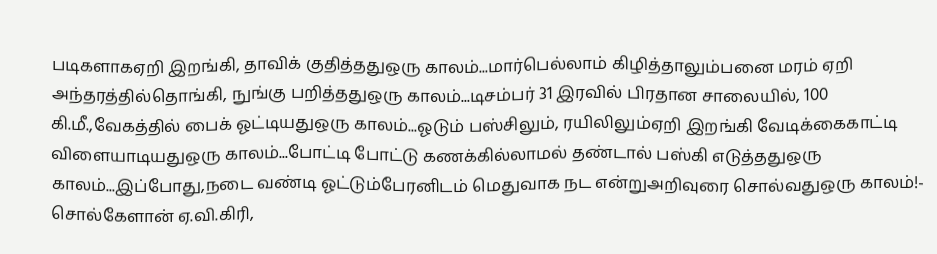படிகளாகஏறி இறங்கி, தாவிக் குதித்ததுஒரு காலம்...மார்பெல்லாம் கிழித்தாலும்பனை மரம் ஏறி அந்தரத்தில்தொங்கி, நுங்கு பறித்ததுஒரு காலம்...டிசம்பர் 31 இரவில் பிரதான சாலையில், 100 கி.மீ.,வேகத்தில் பைக் ஓட்டியதுஒரு காலம்...ஓடும் பஸ்சிலும், ரயிலிலும்ஏறி இறங்கி வேடிக்கைகாட்டி விளையாடியதுஒரு காலம்...போட்டி போட்டு கணக்கில்லாமல் தண்டால் பஸ்கி எடுத்ததுஒரு காலம்...இப்போது,நடை வண்டி ஓட்டும்பேரனிடம் மெதுவாக நட என்றுஅறிவுரை சொல்வதுஒரு காலம்!- சொல்கேளான் ஏ.வி.கிரி,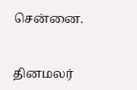சென்னை.


தினமலர்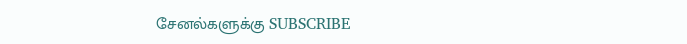சேனல்களுக்கு SUBSCRIBE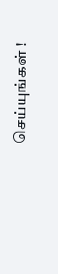செய்யுங்கள் !